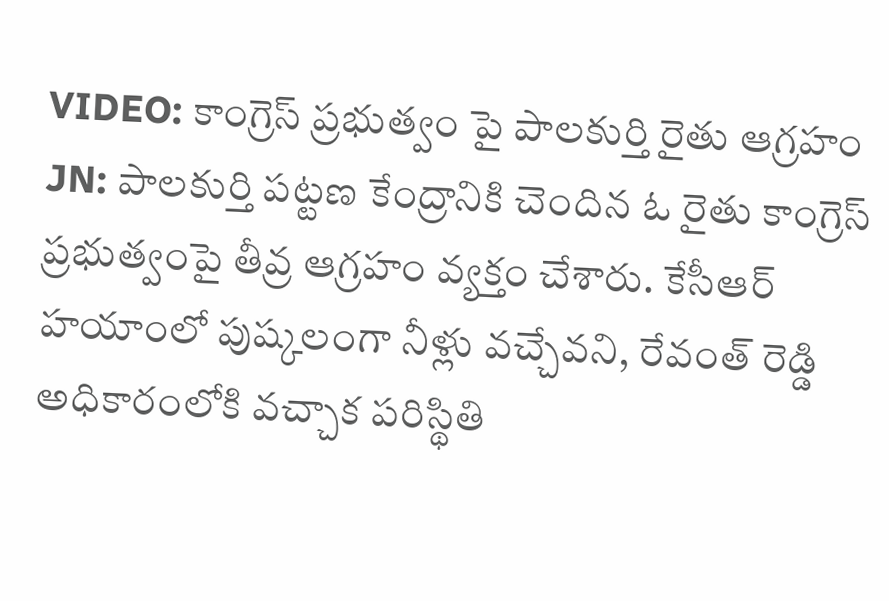VIDEO: కాంగ్రెస్ ప్రభుత్వం పై పాలకుర్తి రైతు ఆగ్రహం
JN: పాలకుర్తి పట్టణ కేంద్రానికి చెందిన ఓ రైతు కాంగ్రెస్ ప్రభుత్వంపై తీవ్ర ఆగ్రహం వ్యక్తం చేశారు. కేసీఆర్ హయాంలో పుష్కలంగా నీళ్లు వచ్చేవని, రేవంత్ రెడ్డి అధికారంలోకి వచ్చాక పరిస్థితి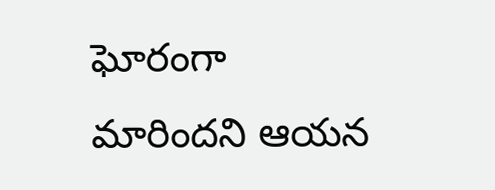ఘోరంగా మారిందని ఆయన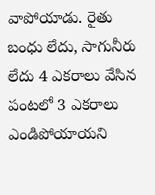వాపోయాడు. రైతు బంధు లేదు, సాగునీరు లేదు 4 ఎకరాలు వేసిన పంటలో 3 ఎకరాలు ఎండిపోయాయని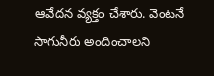ఆవేదన వ్యక్తం చేశారు. వెంటనే సాగునీరు అందించాలని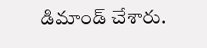డిమాండ్ చేశారు.